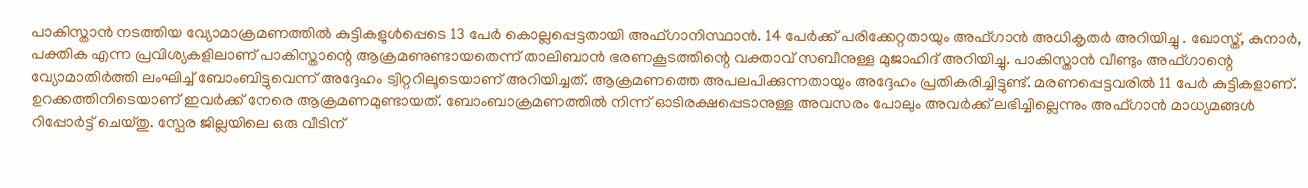പാകിസ്താൻ നടത്തിയ വ്യോമാക്രമണത്തിൽ കുട്ടികളുൾപ്പെടെ 13 പേർ കൊല്ലപ്പെട്ടതായി അഫ്ഗാനിസ്ഥാൻ. 14 പേർക്ക് പരിക്കേറ്റതായും അഫ്ഗാൻ അധികൃതർ അറിയിച്ചു . ഖോസ്ത്, കുനാർ, പക്തിക എന്ന പ്രവിശ്യകളിലാണ് പാകിസ്താന്റെ ആക്രമണുണ്ടായതെന്ന് താലിബാൻ ഭരണകൂടത്തിന്റെ വക്താവ് സബീനുള്ള മുജാഹിദ് അറിയിച്ചു. പാകിസ്താൻ വീണ്ടും അഫ്ഗാന്റെ വ്യോമാതിർത്തി ലംഘിച്ച് ബോംബിട്ടുവെന്ന് അദ്ദേഹം ട്വിറ്ററിലൂടെയാണ് അറിയിച്ചത്. ആക്രമണത്തെ അപലപിക്കുന്നതായും അദ്ദേഹം പ്രതികരിച്ചിട്ടുണ്ട്. മരണപ്പെട്ടവരിൽ 11 പേർ കുട്ടികളാണ്. ഉറക്കത്തിനിടെയാണ് ഇവർക്ക് നേരെ ആക്രമണമുണ്ടായത്. ബോംബാക്രമണത്തിൽ നിന്ന് ഓടിരക്ഷപ്പെടാനുള്ള അവസരം പോലും അവർക്ക് ലഭിച്ചില്ലെന്നും അഫ്ഗാൻ മാധ്യമങ്ങൾ റിപ്പോർട്ട് ചെയ്തു. സ്പേര ജില്ലയിലെ ഒരു വീടിന്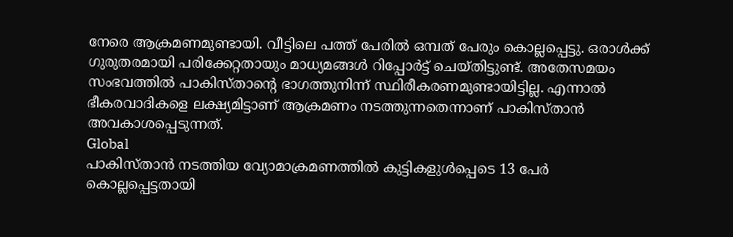നേരെ ആക്രമണമുണ്ടായി. വീട്ടിലെ പത്ത് പേരിൽ ഒമ്പത് പേരും കൊല്ലപ്പെട്ടു. ഒരാൾക്ക് ഗുരുതരമായി പരിക്കേറ്റതായും മാധ്യമങ്ങൾ റിപ്പോർട്ട് ചെയ്തിട്ടുണ്ട്. അതേസമയം സംഭവത്തിൽ പാകിസ്താൻ്റെ ഭാഗത്തുനിന്ന് സ്ഥിരീകരണമുണ്ടായിട്ടില്ല. എന്നാൽ ഭീകരവാദികളെ ലക്ഷ്യമിട്ടാണ് ആക്രമണം നടത്തുന്നതെന്നാണ് പാകിസ്താൻ അവകാശപ്പെടുന്നത്.
Global
പാകിസ്താൻ നടത്തിയ വ്യോമാക്രമണത്തിൽ കുട്ടികളുൾപ്പെടെ 13 പേർ കൊല്ലപ്പെട്ടതായി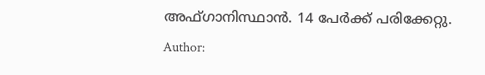അഫ്ഗാനിസ്ഥാൻ. 14 പേർക്ക് പരിക്കേറ്റു.
Author: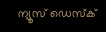ന്യൂസ് ഡെസ്ക്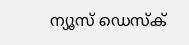ന്യൂസ് ഡെസ്ക്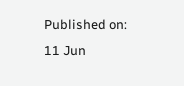Published on:
11 Jun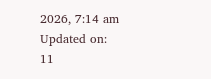2026, 7:14 am
Updated on:
11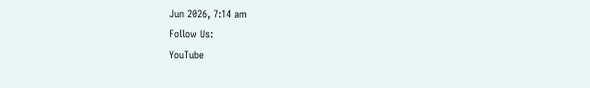Jun 2026, 7:14 am
Follow Us:
YouTube